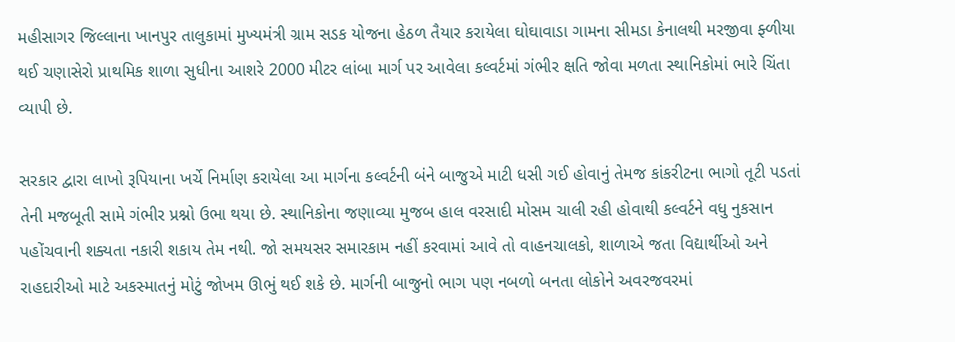મહીસાગર જિલ્લાના ખાનપુર તાલુકામાં મુખ્યમંત્રી ગ્રામ સડક યોજના હેઠળ તૈયાર કરાયેલા ઘોઘાવાડા ગામના સીમડા કેનાલથી મરજીવા ફ્ળીયા થઈ ચણાસેરો પ્રાથમિક શાળા સુધીના આશરે 2000 મીટર લાંબા માર્ગ પર આવેલા કલ્વર્ટમાં ગંભીર ક્ષતિ જોવા મળતા સ્થાનિકોમાં ભારે ચિંતા વ્યાપી છે.

સરકાર દ્વારા લાખો રૂપિયાના ખર્ચે નિર્માણ કરાયેલા આ માર્ગના કલ્વર્ટની બંને બાજુએ માટી ધસી ગઈ હોવાનું તેમજ કાંકરીટના ભાગો તૂટી પડતાં તેની મજબૂતી સામે ગંભીર પ્રશ્નો ઉભા થયા છે. સ્થાનિકોના જણાવ્યા મુજબ હાલ વરસાદી મોસમ ચાલી રહી હોવાથી કલ્વર્ટને વધુ નુકસાન પહોંચવાની શક્યતા નકારી શકાય તેમ નથી. જો સમયસર સમારકામ નહીં કરવામાં આવે તો વાહનચાલકો, શાળાએ જતા વિદ્યાર્થીઓ અને રાહદારીઓ માટે અકસ્માતનું મોટું જોખમ ઊભું થઈ શકે છે. માર્ગની બાજુનો ભાગ પણ નબળો બનતા લોકોને અવરજવરમાં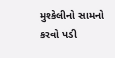મુશ્કેલીનો સામનો કરવો પડી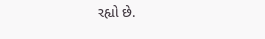રહ્યો છે.